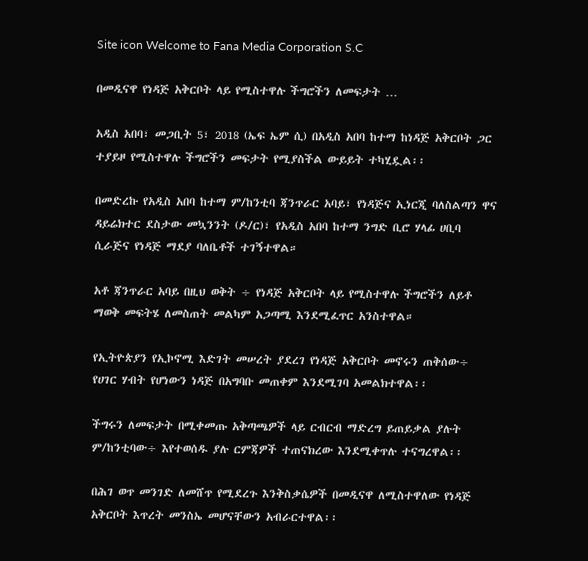Site icon Welcome to Fana Media Corporation S.C

በመዲናዋ የነዳጅ አቅርቦት ላይ የሚስተዋሉ ችግሮችን ለመፍታት …

አዲስ አበባ፣ መጋቢት 5፣ 2018 (ኤፍ ኤም ሲ) በአዲስ አበባ ከተማ ከነዳጅ አቅርቦት ጋር ተያይዞ የሚስተዋሉ ችግሮችን መፍታት የሚያስችል ውይይት ተካሂዷል፡፡

በመድረኩ የአዲስ አበባ ከተማ ም/ከንቲባ ጃንጥራር አባይ፣ የነዳጅና ኢነርጂ ባለስልጣን ዋና ዳይሬክተር ደስታው መኳንንት (ዶ/ር)፣ የአዲስ አበባ ከተማ ንግድ ቢሮ ሃላፊ ሀቢባ ሲራጅና የነዳጅ ማደያ ባለቤቶች ተገኝተዋል።

አቶ ጃንጥራር አባይ በዚህ ወቅት ÷ የነዳጅ አቅርቦት ላይ የሚስተዋሉ ችግሮችን ለይቶ ማወቅ መፍትሄ ለመስጠት መልካም አጋጣሚ እንደሚፈጥር አንስተዋል።

የኢትዮጵያን የኢኮኖሚ እድገት መሠረት ያደረገ የነዳጅ አቅርቦት መኖሩን ጠቅሰው÷ የሀገር ሃብት የሆነውን ነዳጅ በአግባቡ መጠቀም እንደሚገባ አመልክተዋል፡፡

ችግሩን ለመፍታት በሚቀመጡ አቅጣጫዎች ላይ ርብርብ ማድረግ ይጠይቃል ያሉት ም/ከንቲባው÷ እየተወሰዱ ያሉ ርምጃዎች ተጠናክረው እንደሚቀጥሉ ተናግረዋል፡፡

በሕገ ወጥ መንገድ ለመሸጥ የሚደረጉ እንቅስቃሴዎች በመዲናዋ ለሚስተዋለው የነዳጅ አቅርቦት እጥረት መንስኤ መሆናቸውን አብራርተዋል፡፡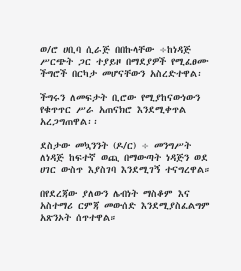ወ/ሮ ሀቢባ ሲራጅ በበኩላቸው ÷ከነዳጅ ሥርጭት ጋር ተያይዞ በማደያዎች የሚፈፀሙ ችግሮች በርካታ መሆናቸውን አስረድተዋል፡

ችግሩን ለመፍታት ቢሮው የሚያከናውነውን የቁጥጥር ሥራ አጠናክሮ እንደሚቀጥል አረጋግጠዋል፡፡

ደስታው መኳንንት (ዶ/ር) ÷ መንግሥት ለነዳጅ ከፍተኛ ወጪ በማውጣት ነዳጅን ወደ ሀገር ውስጥ እያስገባ እንደሚገኝ ተናግረዋል።

በየደረጃው ያለውን ሌብነት ማስቆም እና አስተማሪ ርምጃ መውሰድ እንደሚያስፈልግም አጽንኦት ሰጥተዋል።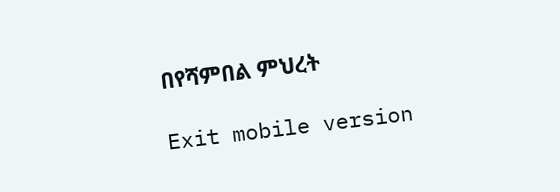በየሻምበል ምህረት

Exit mobile version